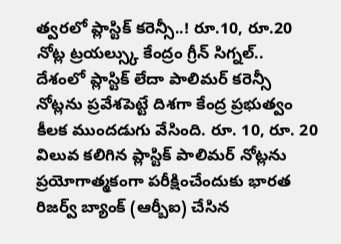త్వరలో ప్లాస్టిక్ కరెన్సీ..! రూ.10, రూ.20 నోట్ల ట్రయల్స్కు కేంద్రం గ్రీన్ సిగ్నల్..
దేశంలో ప్లాస్టిక్ లేదా పాలిమర్ కరెన్సీ నోట్లను ప్రవేశపెట్టే దిశగా కేంద్ర ప్రభుత్వం కీలక ముందడుగు వేసింది. రూ. 10, రూ. 20 విలువ కలిగిన ప్లాస్టిక్ పాలిమర్ నోట్లను ప్రయోగాత్మకంగా పరీక్షించేందుకు భారత రిజర్వ్ బ్యాంక్ (ఆర్బీఐ) చేసిన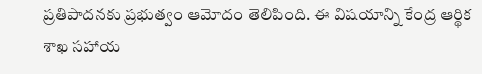ప్రతిపాదనకు ప్రభుత్వం ఆమోదం తెలిపింది. ఈ విషయాన్ని కేంద్ర ఆర్థిక శాఖ సహాయ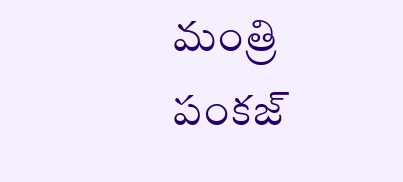మంత్రి పంకజ్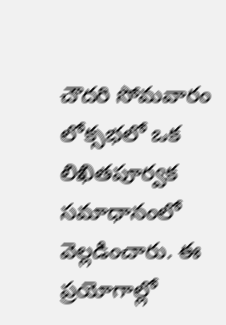చౌదరి సోమవారం లోక్సభలో ఒక లిఖితపూర్వక సమాధానంలో వెల్లడించారు. ఈ ప్రయోగాల్లో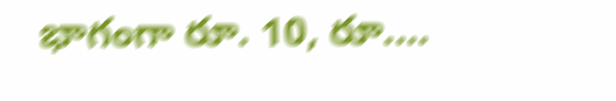భాగంగా రూ. 10, రూ.…